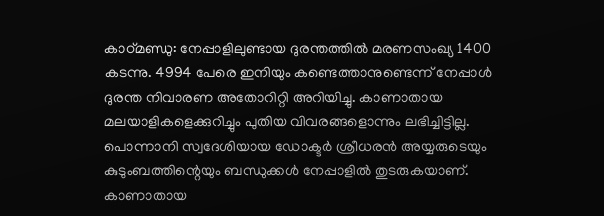കാഠ്മണ്ഡു: നേപ്പാളിലുണ്ടായ ദുരന്തത്തിൽ മരണസംഖ്യ 1400 കടന്നു. 4994 പേരെ ഇനിയും കണ്ടെത്താനുണ്ടെന്ന് നേപ്പാൾ ദുരന്ത നിവാരണ അതോറിറ്റി അറിയിച്ചു. കാണാതായ മലയാളികളെക്കുറിച്ചും പുതിയ വിവരങ്ങളൊന്നും ലഭിച്ചിട്ടില്ല. പൊന്നാനി സ്വദേശിയായ ഡോക്ടർ ശ്രീധരൻ അയ്യരുടെയും കുടുംബത്തിന്റെയും ബന്ധുക്കൾ നേപ്പാളിൽ തുടരുകയാണ്.
കാണാതായ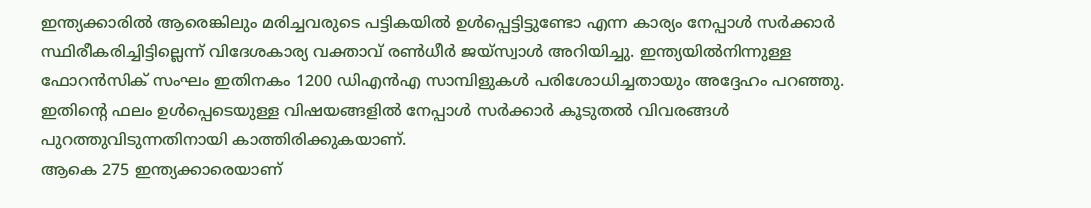ഇന്ത്യക്കാരിൽ ആരെങ്കിലും മരിച്ചവരുടെ പട്ടികയിൽ ഉൾപ്പെട്ടിട്ടുണ്ടോ എന്ന കാര്യം നേപ്പാൾ സർക്കാർ സ്ഥിരീകരിച്ചിട്ടില്ലെന്ന് വിദേശകാര്യ വക്താവ് രൺധീർ ജയ്സ്വാൾ അറിയിച്ചു. ഇന്ത്യയിൽനിന്നുള്ള ഫോറൻസിക് സംഘം ഇതിനകം 1200 ഡിഎൻഎ സാമ്പിളുകൾ പരിശോധിച്ചതായും അദ്ദേഹം പറഞ്ഞു. ഇതിന്റെ ഫലം ഉൾപ്പെടെയുള്ള വിഷയങ്ങളിൽ നേപ്പാൾ സർക്കാർ കൂടുതൽ വിവരങ്ങൾ പുറത്തുവിടുന്നതിനായി കാത്തിരിക്കുകയാണ്.
ആകെ 275 ഇന്ത്യക്കാരെയാണ്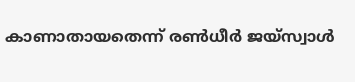കാണാതായതെന്ന് രൺധീർ ജയ്സ്വാൾ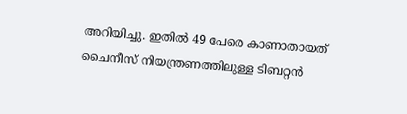അറിയിച്ചു. ഇതിൽ 49 പേരെ കാണാതായത് ചൈനീസ് നിയന്ത്രണത്തിലുള്ള ടിബറ്റൻ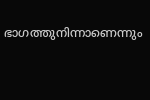ഭാഗത്തുനിന്നാണെന്നും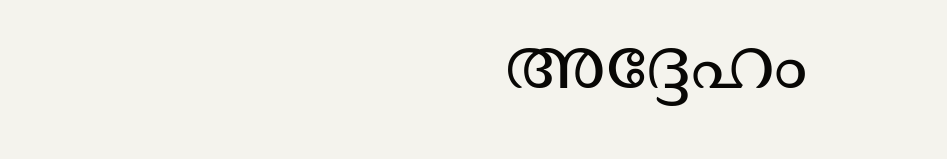അദ്ദേഹം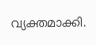വ്യക്തമാക്കി.